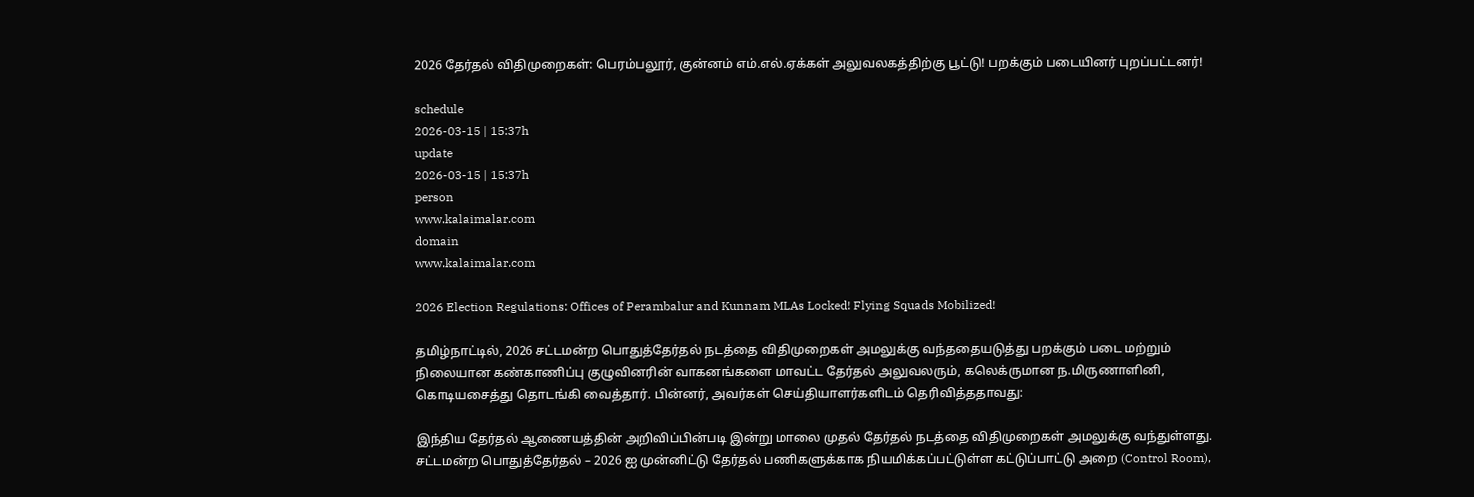2026 தேர்தல் விதிமுறைகள்: பெரம்பலூர், குன்னம் எம்.எல்.ஏக்கள் அலுவலகத்திற்கு பூட்டு! பறக்கும் படையினர் புறப்பட்டனர்!

schedule
2026-03-15 | 15:37h
update
2026-03-15 | 15:37h
person
www.kalaimalar.com
domain
www.kalaimalar.com

2026 Election Regulations: Offices of Perambalur and Kunnam MLAs Locked! Flying Squads Mobilized!

தமிழ்நாட்டில், 2026 சட்டமன்ற பொதுத்தேர்தல் நடத்தை விதிமுறைகள் அமலுக்கு வந்ததையடுத்து பறக்கும் படை மற்றும் நிலையான கண்காணிப்பு குழுவினரின் வாகனங்களை மாவட்ட தேர்தல் அலுவலரும், கலெக்ருமான ந.மிருணாளினி, கொடியசைத்து தொடங்கி வைத்தார். பின்னர், அவர்கள் செய்தியாளர்களிடம் தெரிவித்ததாவது:

இந்திய தேர்தல் ஆணையத்தின் அறிவிப்பின்படி இன்று மாலை முதல் தேர்தல் நடத்தை விதிமுறைகள் அமலுக்கு வந்துள்ளது. சட்டமன்ற பொதுத்தேர்தல் – 2026 ஐ முன்னிட்டு தேர்தல் பணிகளுக்காக நியமிக்கப்பட்டுள்ள கட்டுப்பாட்டு அறை (Control Room),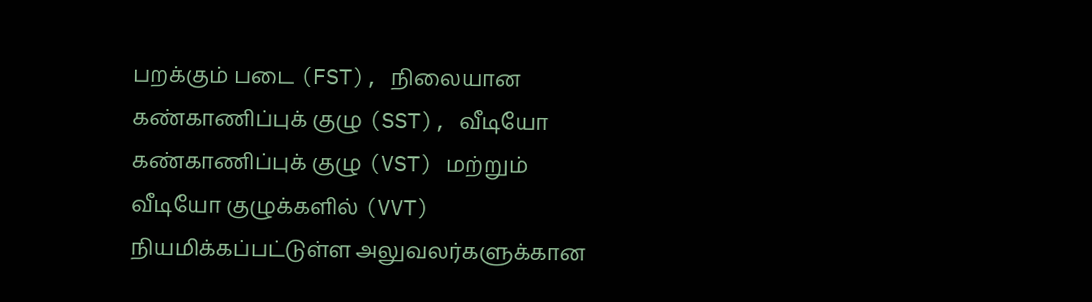பறக்கும் படை (FST), நிலையான கண்காணிப்புக் குழு (SST), வீடியோ கண்காணிப்புக் குழு (VST) மற்றும் வீடியோ குழுக்களில் (VVT) நியமிக்கப்பட்டுள்ள அலுவலர்களுக்கான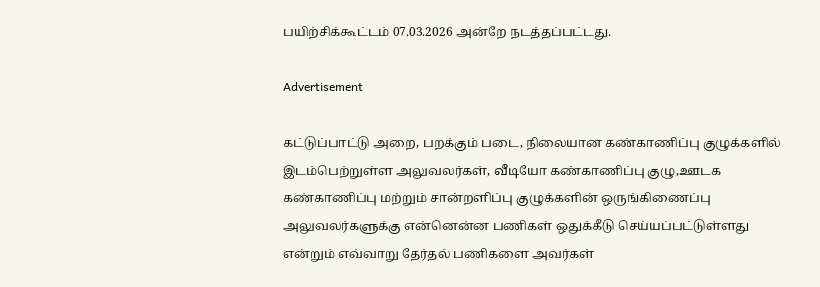பயிற்சிக்கூட்டம் 07.03.2026 அன்றே நடத்தப்பட்டது.

Advertisement

கட்டுப்பாட்டு அறை, பறக்கும் படை, நிலையான கண்காணிப்பு குழுக்களில் இடம்பெற்றுள்ள அலுவலர்கள், வீடியோ கண்காணிப்பு குழு,ஊடக கண்காணிப்பு மற்றும் சான்றளிப்பு குழுக்களின் ஒருங்கிணைப்பு அலுவலர்களுக்கு என்னென்ன பணிகள் ஒதுக்கீடு செய்யப்பட்டுள்ளது என்றும் எவ்வாறு தேர்தல் பணிகளை அவர்கள்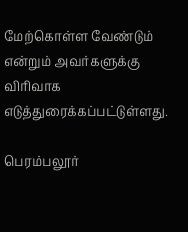மேற்கொள்ள வேண்டும் என்றும் அவர்களுக்கு விரிவாக எடுத்துரைக்கப்பட்டுள்ளது.

பெரம்பலூர்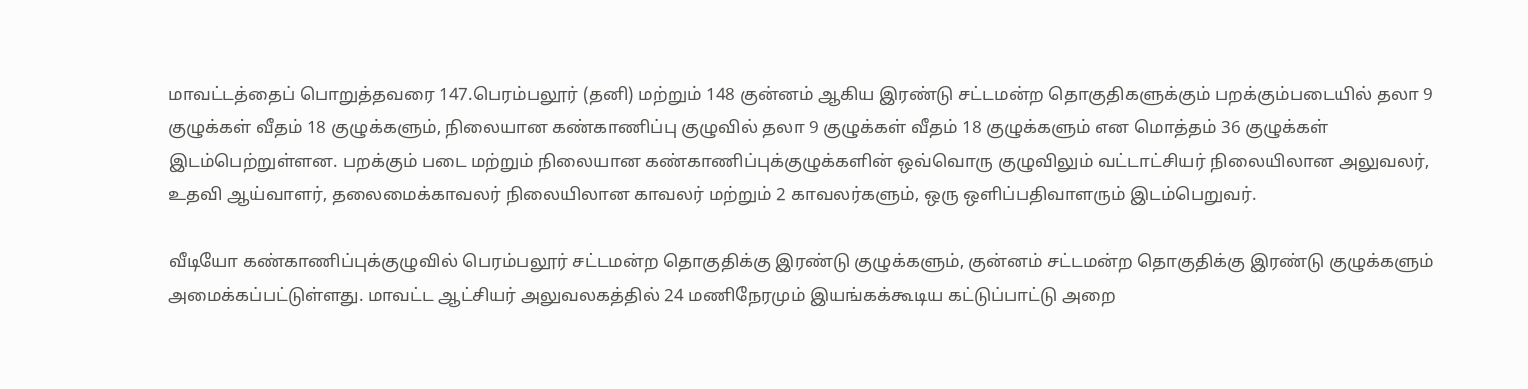மாவட்டத்தைப் பொறுத்தவரை 147.பெரம்பலூர் (தனி) மற்றும் 148 குன்னம் ஆகிய இரண்டு சட்டமன்ற தொகுதிகளுக்கும் பறக்கும்படையில் தலா 9 குழுக்கள் வீதம் 18 குழுக்களும், நிலையான கண்காணிப்பு குழுவில் தலா 9 குழுக்கள் வீதம் 18 குழுக்களும் என மொத்தம் 36 குழுக்கள் இடம்பெற்றுள்ளன. பறக்கும் படை மற்றும் நிலையான கண்காணிப்புக்குழுக்களின் ஒவ்வொரு குழுவிலும் வட்டாட்சியர் நிலையிலான அலுவலர், உதவி ஆய்வாளர், தலைமைக்காவலர் நிலையிலான காவலர் மற்றும் 2 காவலர்களும், ஒரு ஒளிப்பதிவாளரும் இடம்பெறுவர்.

வீடியோ கண்காணிப்புக்குழுவில் பெரம்பலூர் சட்டமன்ற தொகுதிக்கு இரண்டு குழுக்களும், குன்னம் சட்டமன்ற தொகுதிக்கு இரண்டு குழுக்களும் அமைக்கப்பட்டுள்ளது. மாவட்ட ஆட்சியர் அலுவலகத்தில் 24 மணிநேரமும் இயங்கக்கூடிய கட்டுப்பாட்டு அறை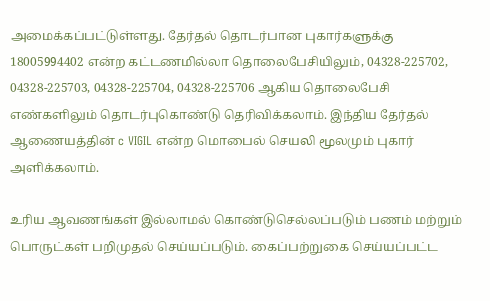அமைக்கப்பட்டுள்ளது. தேர்தல் தொடர்பான புகார்களுக்கு 18005994402 என்ற கட்டணமில்லா தொலைபேசியிலும், 04328-225702, 04328-225703, 04328-225704, 04328-225706 ஆகிய தொலைபேசி எண்களிலும் தொடர்புகொண்டு தெரிவிக்கலாம். இந்திய தேர்தல் ஆணையத்தின் c VIGIL என்ற மொபைல் செயலி மூலமும் புகார் அளிக்கலாம்.

உரிய ஆவணங்கள் இல்லாமல் கொண்டுசெல்லப்படும் பணம் மற்றும் பொருட்கள் பறிமுதல் செய்யப்படும். கைப்பற்றுகை செய்யப்பட்ட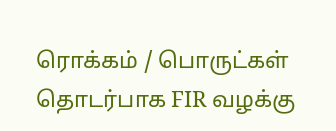ரொக்கம் / பொருட்கள் தொடர்பாக FIR வழக்கு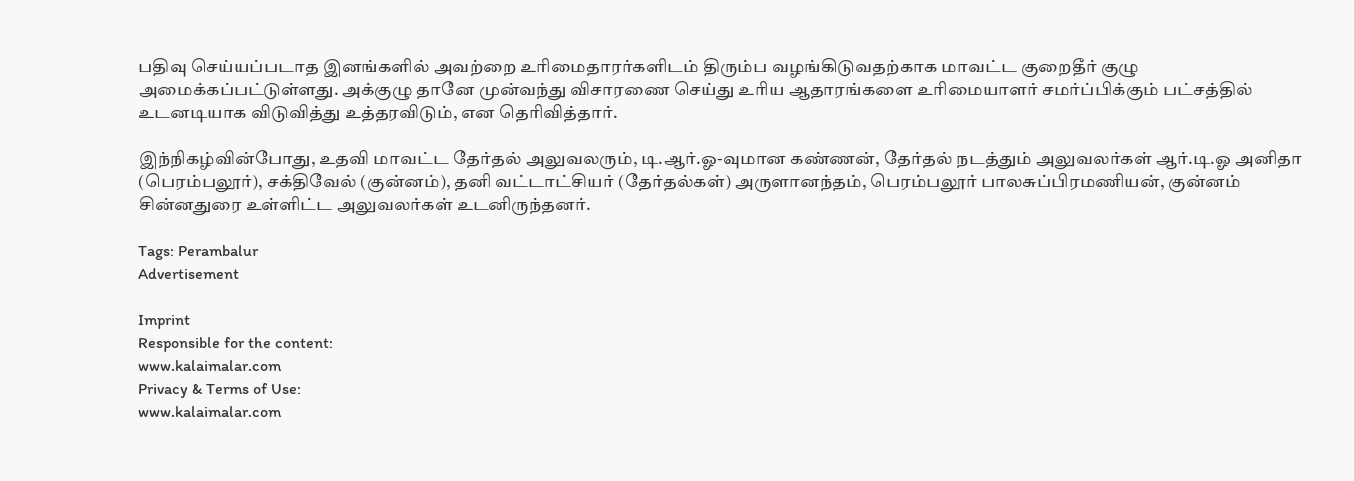பதிவு செய்யப்படாத இனங்களில் அவற்றை உரிமைதாரர்களிடம் திரும்ப வழங்கிடுவதற்காக மாவட்ட குறைதீர் குழு அமைக்கப்பட்டுள்ளது. அக்குழு தானே முன்வந்து விசாரணை செய்து உரிய ஆதாரங்களை உரிமையாளர் சமர்ப்பிக்கும் பட்சத்தில் உடனடியாக விடுவித்து உத்தரவிடும், என தெரிவித்தார்.

இந்நிகழ்வின்போது, உதவி மாவட்ட தேர்தல் அலுவலரும், டி.ஆர்.ஓ-வுமான கண்ணன், தேர்தல் நடத்தும் அலுவலர்கள் ஆர்.டி.ஓ அனிதா (பெரம்பலூர்), சக்திவேல் (குன்னம்), தனி வட்டாட்சியர் (தேர்தல்கள்) அருளானந்தம், பெரம்பலூர் பாலசுப்பிரமணியன், குன்னம் சின்னதுரை உள்ளிட்ட அலுவலர்கள் உடனிருந்தனர்.

Tags: Perambalur
Advertisement

Imprint
Responsible for the content:
www.kalaimalar.com
Privacy & Terms of Use:
www.kalaimalar.com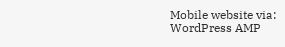Mobile website via:
WordPress AMP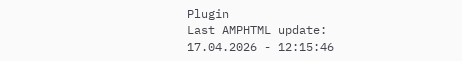Plugin
Last AMPHTML update:
17.04.2026 - 12:15:46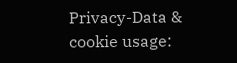Privacy-Data & cookie usage: